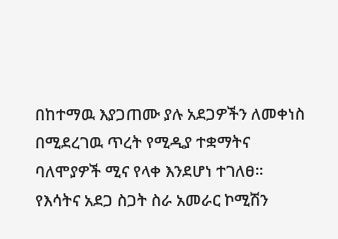በከተማዉ እያጋጠሙ ያሉ አደጋዎችን ለመቀነስ በሚደረገዉ ጥረት የሚዲያ ተቋማትና ባለሞያዎች ሚና የላቀ እንደሆነ ተገለፀ፡፡
የእሳትና አደጋ ስጋት ስራ አመራር ኮሚሽን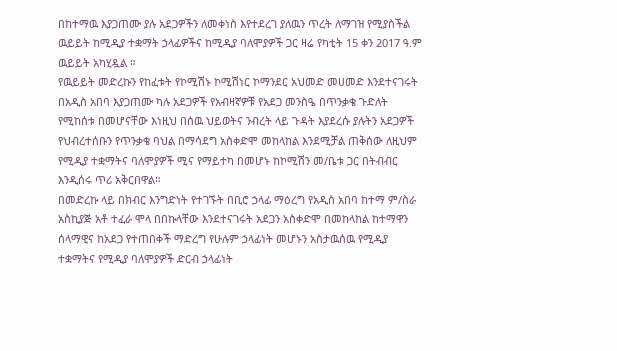በከተማዉ እያጋጠሙ ያሉ አደጋዎችን ለመቀነስ እየተደረገ ያለዉን ጥረት ለማገዝ የሚያስችል ዉይይት ከሚዲያ ተቋማት ኃላፊዎችና ከሚዲያ ባለሞያዎች ጋር ዛሬ የካቲት 15 ቀን 2017 ዓ.ም ዉይይት አካሂዷል ።
የዉይይት መድረኩን የከፈቱት የኮሚሽኑ ኮሚሽነር ኮማንደር አህመድ መሀመድ እንደተናገሩት በአዲስ አበባ እያጋጠሙ ካሉ አደጋዎች የአብዛኛዎቹ የአደጋ መንስዔ በጥንቃቄ ጉድለት የሚከሰቱ በመሆናቸው እነዚህ በሰዉ ህይወትና ንብረት ላይ ጉዳት እያደረሱ ያሉትን አደጋዎች የህብረተሰቡን የጥንቃቄ ባህል በማሳደግ አስቀድሞ መከላከል እንደሚቻል ጠቅሰው ለዚህም የሚዲያ ተቋማትና ባለሞያዎች ሚና የማይተካ በመሆኑ ከኮሚሽን መ/ቤቱ ጋር በትብብር እንዲሰሩ ጥሪ አቅርበዋል።
በመድረኩ ላይ በክብር እንግድነት የተገኙት በቢሮ ኃላፊ ማዕረግ የአዲስ አበባ ከተማ ም/ስራ አስኪያጅ አቶ ተፈራ ሞላ በበኩላቸው እንደተናገሩት አደጋን አስቀድሞ በመከላከል ከተማዋን ሰላማዊና ከአደጋ የተጠበቀች ማድረግ የሁሉም ኃላፊነት መሆኑን አስታዉሰዉ የሚዲያ ተቋማትና የሚዲያ ባለሞያዎች ድርብ ኃላፊነት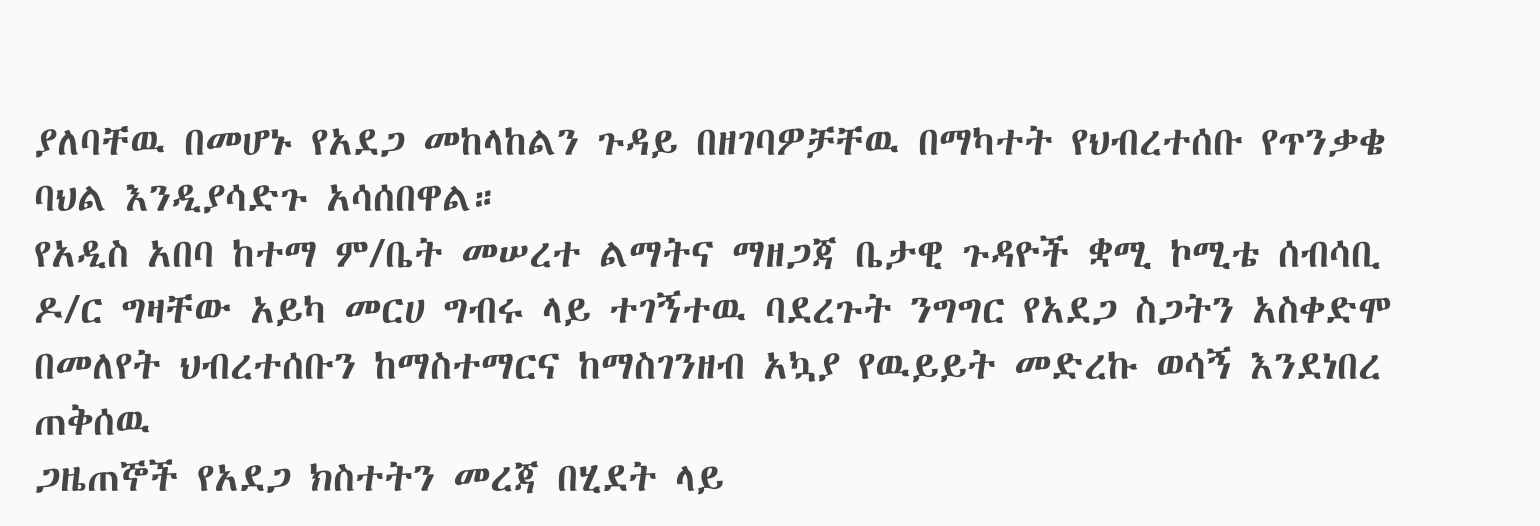ያለባቸዉ በመሆኑ የአደጋ መከላከልን ጉዳይ በዘገባዎቻቸዉ በማካተት የህብረተሰቡ የጥንቃቄ ባህል እንዲያሳድጉ አሳሰበዋል።
የአዲስ አበባ ከተማ ም/ቤት መሠረተ ልማትና ማዘጋጃ ቤታዊ ጉዳዮች ቋሚ ኮሚቴ ሰብሳቢ ዶ/ር ግዛቸው አይካ መርሀ ግብሩ ላይ ተገኝተዉ ባደረጉት ንግግር የአደጋ ስጋትን አስቀድሞ በመለየት ህብረተሰቡን ከማስተማርና ከማስገንዘብ አኳያ የዉይይት መድረኩ ወሳኝ እንደነበረ ጠቅሰዉ
ጋዜጠኞች የአደጋ ክስተትን መረጃ በሂደት ላይ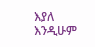እያለ እንዲሁም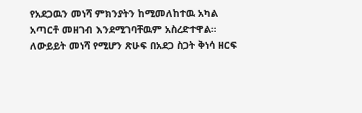የአደጋዉን መነሻ ምክንያትን ከሚመለከተዉ አካል
አጣርቶ መዘገብ እንደሚገባቸዉም አስረድተዋል።
ለውይይት መነሻ የሚሆን ጽሁፍ በአደጋ ስጋት ቅነሳ ዘርፍ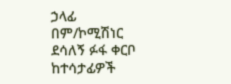ኃላፊ በም/ኮሚሽነር ደሳለኝ ፉፋ ቀርቦ ከተሳታፊዎች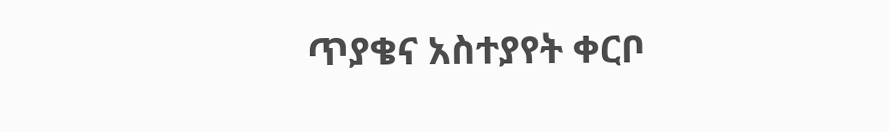ጥያቄና አስተያየት ቀርቦ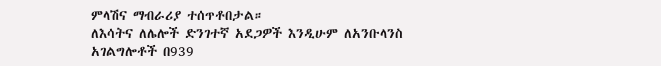ምላሽና ማብራሪያ ተሰጥቶበታል።
ለእሳትና ለሌሎች ድንገተኛ አደጋዎች እንዲሁም ለአንቡላንስ አገልግሎቶች በ939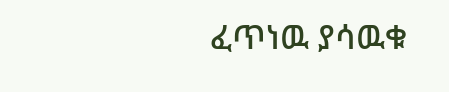ፈጥነዉ ያሳዉቁ